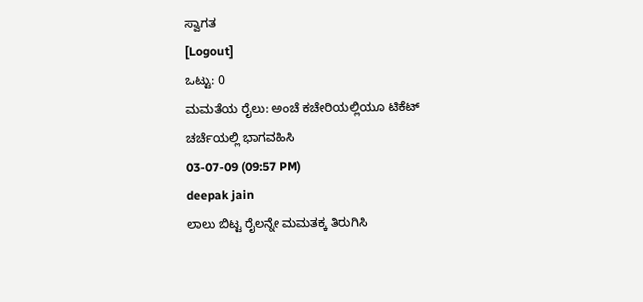ಸ್ವಾಗತ
[Logout]
ಒಟ್ಟು: 0
ಮಮತೆಯ ರೈಲು: ಅಂಚೆ ಕಚೇರಿಯಲ್ಲಿಯೂ ಟಿಕೆಟ್
ಚರ್ಚೆಯಲ್ಲಿ ಭಾಗವಹಿಸಿ
03-07-09 (09:57 PM)
deepak jain
ಲಾಲು ಬಿಟ್ಟ ರೈಲನ್ನೇ ಮಮತಕ್ಕ ತಿರುಗಿಸಿ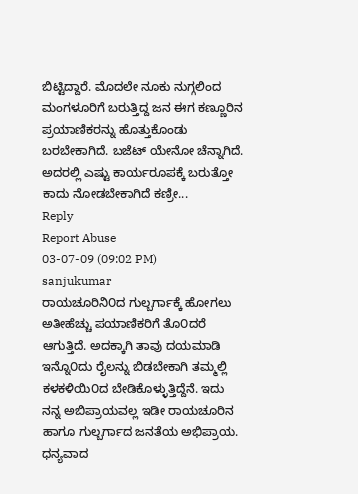ಬಿಟ್ಟಿದ್ದಾರೆ. ಮೊದಲೇ ನೂಕು ನುಗ್ಗಲಿಂದ ಮಂಗಳೂರಿಗೆ ಬರುತ್ತಿದ್ದ ಜನ ಈಗ ಕಣ್ಣೂರಿನ ಪ್ರಯಾಣಿಕರನ್ನು ಹೊತ್ತುಕೊಂಡು ಬರಬೇಕಾಗಿದೆ. ಬಜೆಟ್ ಯೇನೋ ಚೆನ್ನಾಗಿದೆ. ಅದರಲ್ಲಿ ಎಷ್ಟು ಕಾರ್ಯರೂಪಕ್ಕೆ ಬರುತ್ತೋ ಕಾದು ನೋಡಬೇಕಾಗಿದೆ ಕಣ್ರೀ...
Reply
Report Abuse
03-07-09 (09:02 PM)
sanjukumar
ರಾಯಚೂರಿನಿ೦ದ ಗುಲ್ಬರ್ಗಾಕ್ಕೆ ಹೋಗಲು ಅತೀಹೆಚ್ಚು ಪಯಾಣಿಕರಿಗೆ ತೊ೦ದರೆ ಆಗುತ್ತಿದೆ. ಅದಕ್ಕಾಗಿ ತಾವು ದಯಮಾಡಿ ಇನ್ನೊ೦ದು ರೈಲನ್ನು ಬಿಡಬೇಕಾಗಿ ತಮ್ಮಲ್ಲಿ ಕಳಕಳಿಯಿ೦ದ ಬೇಡಿಕೊಳ್ಳುತ್ತಿದ್ದೆನೆ. ಇದು ನನ್ನ ಅಬಿಪ್ರಾಯವಲ್ಲ ಇಡೀ ರಾಯಚೂರಿನ ಹಾಗೂ ಗುಲ್ಬರ್ಗಾದ ಜನತೆಯ ಅಭಿಪ್ರಾಯ. ಧನ್ಯವಾದ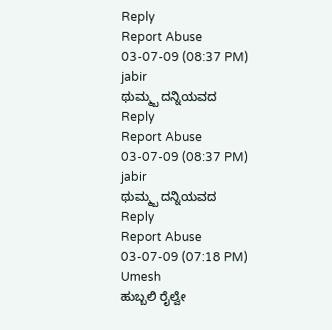Reply
Report Abuse
03-07-09 (08:37 PM)
jabir
ಥುಮ್ಮ್ಬ ದನ್ನಿಯವದ
Reply
Report Abuse
03-07-09 (08:37 PM)
jabir
ಥುಮ್ಮ್ಬ ದನ್ನಿಯವದ
Reply
Report Abuse
03-07-09 (07:18 PM)
Umesh
ಹುಬ್ಬಲಿ ರೈಲ್ವೇ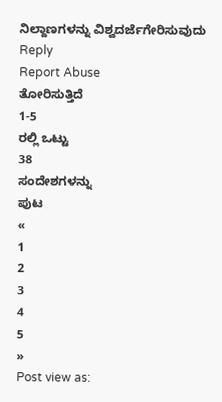ನಿಲ್ದಾಣಗಳನ್ನು ವಿಶ್ವದರ್ಜೆಗೇರಿಸುವುದು
Reply
Report Abuse
ತೋರಿಸುತ್ತಿದೆ
1-5
ರಲ್ಲಿ ಒಟ್ಟು
38
ಸಂದೇಶಗಳನ್ನು
ಪುಟ
«
1
2
3
4
5
»
Post view as: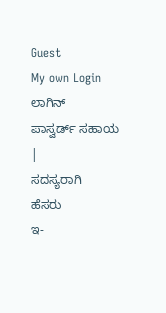Guest
My own Login
ಲಾಗಿನ್
ಪಾಸ್ವರ್ಡ್ ಸಹಾಯ
|
ಸದಸ್ಯರಾಗಿ
ಹೆಸರು
ಇ-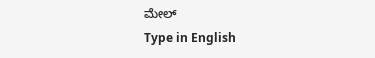ಮೇಲ್
Type in English